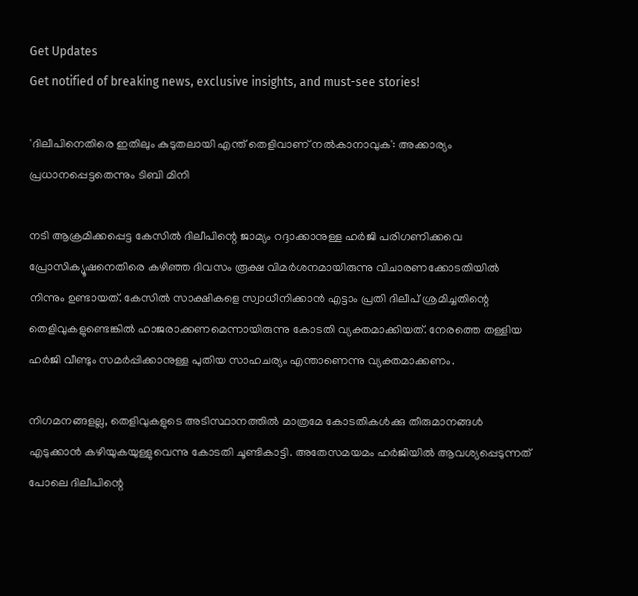Get Updates
Get notified of breaking news, exclusive insights, and must-see stories!

'ദിലീപിനെതിരെ ഇതിലും കുടുതലായി എന്ത് തെളിവാണ് നല്‍കാനാവുക': അക്കാര്യം പ്രധാനപ്പെട്ടതെന്നും ടിബി മിനി

നടി ആക്രമിക്കപ്പെട്ട കേസില്‍ ദിലീപിന്റെ ജാമ്യം റദ്ദാക്കാനുള്ള ഹർജി പരിഗണിക്കവെ പ്രോസിക്യൂഷനെതിരെ കഴിഞ്ഞ ദിവസം രൂക്ഷ വിമർശനമായിരുന്നു വിചാരണക്കോടതിയില്‍ നിന്നും ഉണ്ടായത്. കേസിൽ സാക്ഷികളെ സ്വാധീനിക്കാൻ എട്ടാം പ്രതി ദിലീപ് ശ്രമിച്ചതിന്റെ തെളിവുകളുണ്ടെങ്കിൽ ഹാജരാക്കണമെന്നായിരുന്നു കോടതി വ്യക്തമാക്കിയത്. നേരത്തെ തള്ളിയ ഹർജി വീണ്ടും സമർപ്പിക്കാനുള്ള പുതിയ സാഹചര്യം എന്താണെന്നു വ്യക്തമാക്കണം.

നിഗമനങ്ങളല്ല, തെളിവുകളുടെ അടിസ്ഥാനത്തിൽ മാത്രമേ കോടതികൾക്കു തീരുമാനങ്ങൾ എടുക്കാൻ കഴിയുകയുള്ളുവെന്നു കോടതി ചൂണ്ടികാട്ടി. അതേസമയമം ഹർജിയില്‍ ആവശ്യപ്പെടുന്നത് പോലെ ദിലീപിന്റെ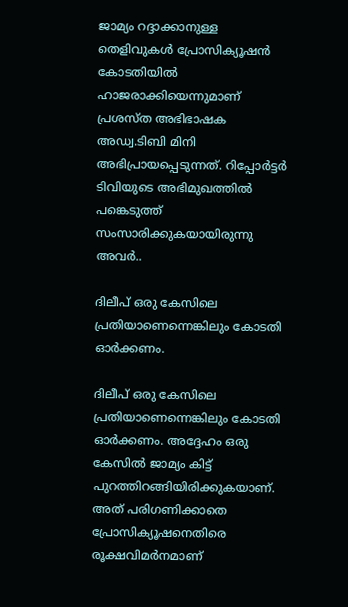ജാമ്യം റദ്ദാക്കാനുള്ള തെളിവുകള്‍ പ്രോസിക്യൂഷന്‍ കോടതിയില്‍ ഹാജരാക്കിയെന്നുമാണ് പ്രശസ്ത അഭിഭാഷക അഡ്വ.ടിബി മിനി അഭിപ്രായപ്പെടുന്നത്. റിപ്പോർട്ടർ ടിവിയുടെ അഭിമുഖത്തില്‍ പങ്കെടുത്ത് സംസാരിക്കുകയായിരുന്നു അവർ..

ദിലീപ് ഒരു കേസിലെ പ്രതിയാണെന്നെങ്കിലും കോടതി ഓർക്കണം.

ദിലീപ് ഒരു കേസിലെ പ്രതിയാണെന്നെങ്കിലും കോടതി ഓർക്കണം. അദ്ദേഹം ഒരു കേസില്‍ ജാമ്യം കിട്ട് പുറത്തിറങ്ങിയിരിക്കുകയാണ്. അത് പരിഗണിക്കാതെ പ്രോസിക്യൂഷനെതിരെ രൂക്ഷവിമർനമാണ്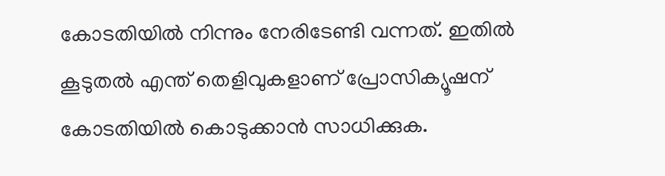കോടതിയില്‍ നിന്നും നേരിടേണ്ടി വന്നത്. ഇതില്‍ കൂടുതല്‍ എന്ത് തെളിവുകളാണ് പ്രോസിക്യൂഷന് കോടതിയില്‍ കൊടുക്കാന്‍ സാധിക്കുക.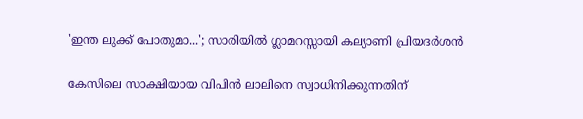'ഇന്ത ലുക്ക് പോതുമാ...'; സാരിയില്‍ ഗ്ലാമറസ്സായി കല്യാണി പ്രിയദർശന്‍

കേസിലെ സാക്ഷിയായ വിപിന്‍ ലാലിനെ സ്വാധിനിക്കുന്നതിന്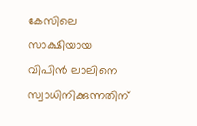കേസിലെ സാക്ഷിയായ വിപിന്‍ ലാലിനെ സ്വാധിനിക്കുന്നതിന്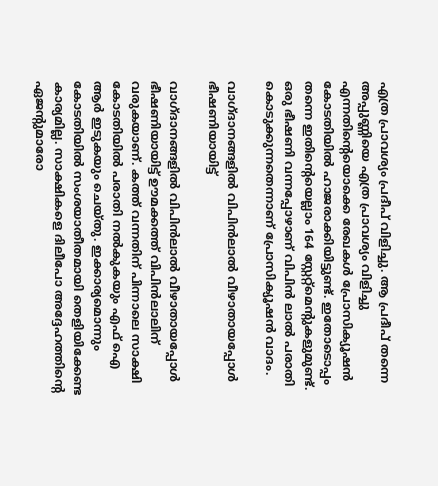എത്ര പ്രാവശ്യം പ്രദീപ് വിളിച്ചു. ആ പ്രദീപ് തന്നെ അപ്പുണ്ണിയെ എത്ര പ്രാവശ്യം വിളിച്ചു എന്നതിന്റെയൊക്കെ രേഖകള്‍ പ്രോസിക്യൂഷന്‍ കോടതിയില്‍ ഹാജരാക്കിയിട്ടുണ്ട്. ഇതോടൊപ്പം തന്നെ ഇതിന്റെയെല്ലാം 164 സ്റ്റേറ്റ്മെന്റുകളുമുണ്ട്. ഒരു ഭീഷണി വന്നപ്പോഴാണ് വിപിന്‍ ലാല്‍ പരാതി കൊടുക്കുന്നതെന്നാണ് പ്രോസിക്യൂഷന്‍ വാദം.

വാഗ്ദാനങ്ങളില്‍ വിപിന്‍ലാല്‍ വീഴാതായപ്പോള്‍ ഭീഷണിയായിട്ട്

വാഗ്ദാനങ്ങളില്‍ വിപിന്‍ലാല്‍ വീഴാതായപ്പോള്‍ ഭീഷണിയായിട്ട് ഊമക്കത്ത് വിപിന്‍ലാലിന് വരുകയാണ്. കത്ത് വന്നതിന് പിന്നാലെ സാക്ഷി കോടതിയില്‍ പരാതി നല്‍കുകയും എഫ് ഐ ആർ ഇടുകയും ചെയ്തു. ഇക്കാര്യമൊന്നും കോടതിയില്‍ സംശയാതീതമായി തെളിയിക്കേണ്ട കാര്യമില്ല. സാക്ഷികളെ ദിലീപോ അദ്ദേഹത്തിന്റെ ഏജന്റുമാരോ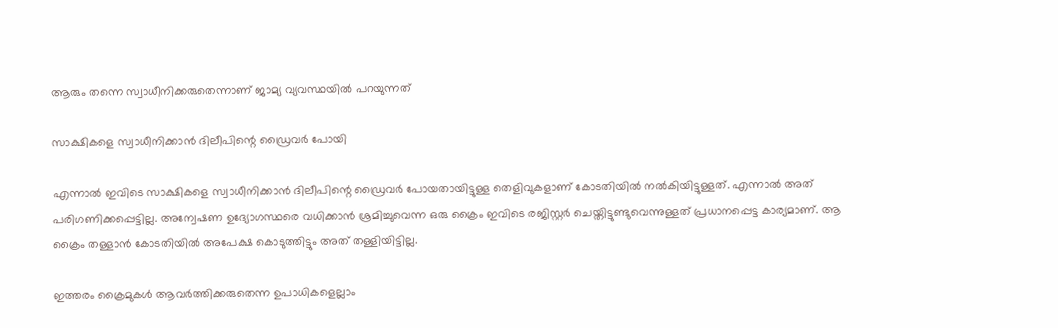ആരും തന്നെ സ്വാധീനിക്കരുതെന്നാണ് ജാമ്യ വ്യവസ്ഥയില്‍ പറയുന്നത്

സാക്ഷികളെ സ്വാധീനിക്കാന്‍ ദിലീപിന്റെ ഡ്രൈവർ പോയി

എന്നാല്‍ ഇവിടെ സാക്ഷികളെ സ്വാധീനിക്കാന്‍ ദിലീപിന്റെ ഡ്രൈവർ പോയതായിട്ടുള്ള തെളിവുകളാണ് കോടതിയില്‍ നല്‍കിയിട്ടുള്ളത്. എന്നാല്‍ അത് പരിഗണിക്കപ്പെട്ടില്ല. അന്വേഷണ ഉദ്യോഗസ്ഥരെ വധിക്കാന്‍ ശ്രമിച്ചുവെന്ന ഒരു ക്രൈം ഇവിടെ രജിസ്റ്റർ ചെയ്തിട്ടുണ്ടുവെന്നുള്ളത് പ്രധാനപ്പെട്ട കാര്യമാണ്. ആ ക്രൈം തള്ളാന്‍ കോടതിയില്‍ അപേക്ഷ കൊടുത്തിട്ടും അത് തള്ളിയിട്ടില്ല.

ഇത്തരം ക്രൈമുകള്‍ ആവർത്തിക്കരുതെന്ന ഉപാധികളെല്ലാം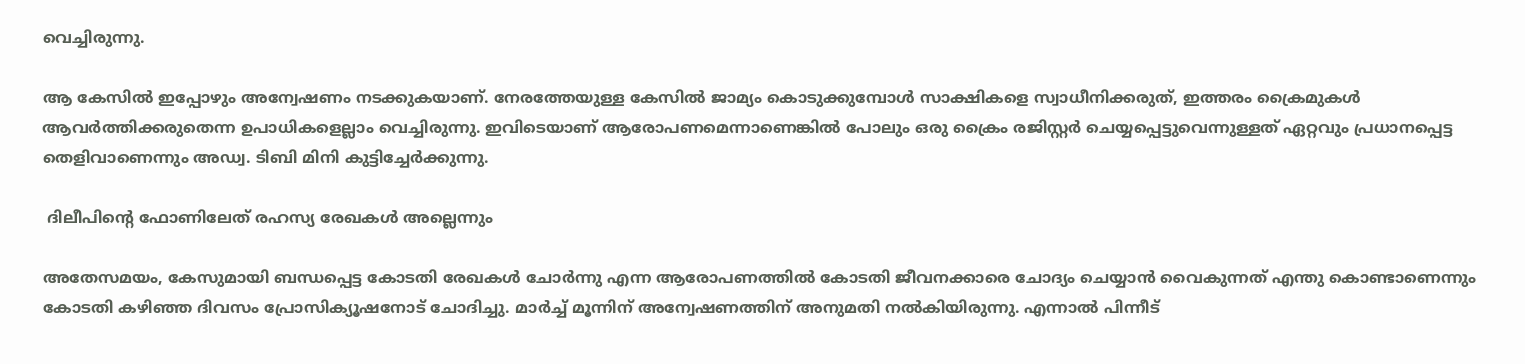വെച്ചിരുന്നു.

ആ കേസില്‍ ഇപ്പോഴും അന്വേഷണം നടക്കുകയാണ്. നേരത്തേയുള്ള കേസില്‍ ജാമ്യം കൊടുക്കുമ്പോള്‍ സാക്ഷികളെ സ്വാധീനിക്കരുത്, ഇത്തരം ക്രൈമുകള്‍ ആവർത്തിക്കരുതെന്ന ഉപാധികളെല്ലാം വെച്ചിരുന്നു. ഇവിടെയാണ് ആരോപണമെന്നാണെങ്കില്‍ പോലും ഒരു ക്രൈം രജിസ്റ്റർ ചെയ്യപ്പെട്ടുവെന്നുള്ളത് ഏറ്റവും പ്രധാനപ്പെട്ട തെളിവാണെന്നും അഡ്വ. ടിബി മിനി കുട്ടിച്ചേർക്കുന്നു.

 ദിലീപിന്‍റെ ഫോണിലേത് രഹസ്യ രേഖകൾ അല്ലെന്നും

അതേസമയം, കേസുമായി ബന്ധപ്പെട്ട കോടതി രേഖകൾ ചോർന്നു എന്ന ആരോപണത്തിൽ കോടതി ജീവനക്കാരെ ചോദ്യം ചെയ്യാൻ വൈകുന്നത് എന്തു കൊണ്ടാണെന്നും കോടതി കഴിഞ്ഞ ദിവസം പ്രോസിക്യൂഷനോട് ചോദിച്ചു. മാർച്ച് മൂന്നിന് അന്വേഷണത്തിന് അനുമതി നൽകിയിരുന്നു. എന്നാല്‍ പിന്നീട്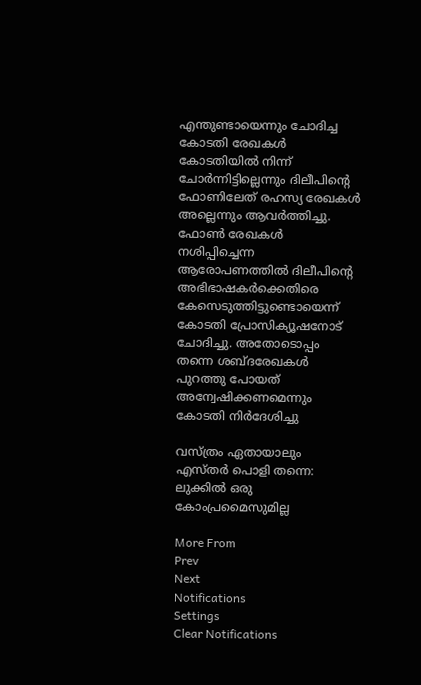എന്തുണ്ടായെന്നും ചോദിച്ച കോടതി രേഖകൾ കോടതിയിൽ നിന്ന് ചോർന്നിട്ടില്ലെന്നും ദിലീപിന്‍റെ ഫോണിലേത് രഹസ്യ രേഖകൾ അല്ലെന്നും ആവർത്തിച്ചു. ഫോൺ രേഖകൾ നശിപ്പിച്ചെന്ന ആരോപണത്തിൽ ദിലീപിന്‍റെ അഭിഭാഷകർക്കെതിരെ കേസെടുത്തിട്ടുണ്ടൊയെന്ന് കോടതി പ്രോസിക്യൂഷനോട് ചോദിച്ചു. അതോടൊപ്പം തന്നെ ശബ്ദരേഖകൾ പുറത്തു പോയത് അന്വേഷിക്കണമെന്നും കോടതി നിർദേശിച്ചു

വസ്ത്രം ഏതായാലും എസ്തർ പൊളി തന്നെ: ലുക്കില്‍ ഒരു കോംപ്രമൈസുമില്ല

More From
Prev
Next
Notifications
Settings
Clear Notifications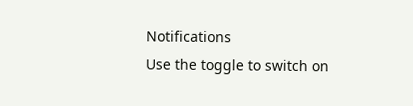Notifications
Use the toggle to switch on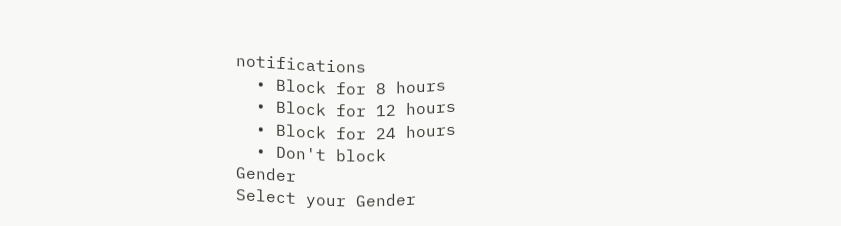notifications
  • Block for 8 hours
  • Block for 12 hours
  • Block for 24 hours
  • Don't block
Gender
Select your Gender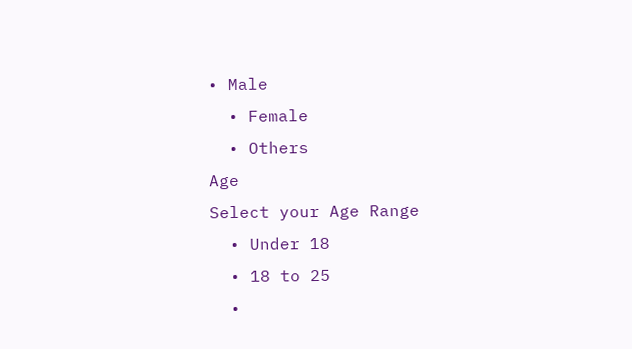• Male
  • Female
  • Others
Age
Select your Age Range
  • Under 18
  • 18 to 25
  •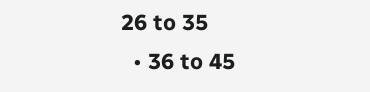26 to 35
  • 36 to 45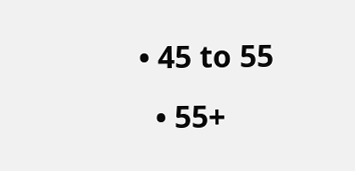• 45 to 55
  • 55+